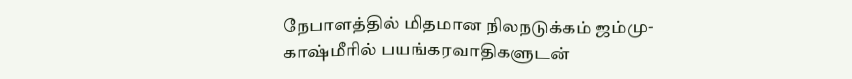நேபாளத்தில் மிதமான நிலநடுக்கம் ஜம்மு-காஷ்மீரில் பயங்கரவாதிகளுடன்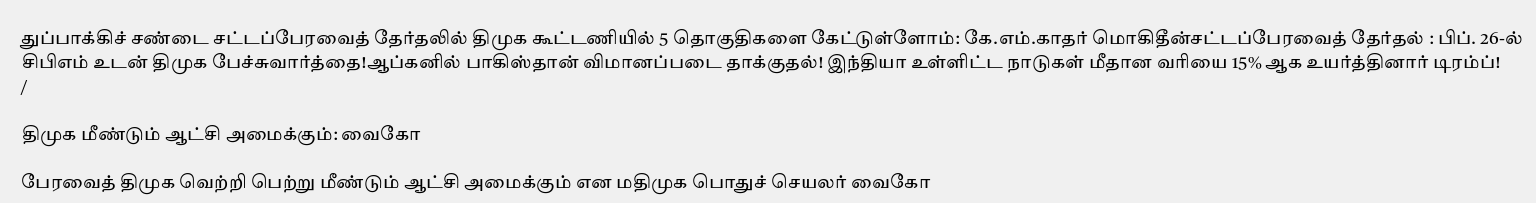துப்பாக்கிச் சண்டை சட்டப்பேரவைத் தேர்தலில் திமுக கூட்டணியில் 5 தொகுதிகளை கேட்டுள்ளோம்: கே.எம்.காதர் மொகிதீன்சட்டப்பேரவைத் தேர்தல் : பிப். 26-ல் சிபிஎம் உடன் திமுக பேச்சுவார்த்தை!ஆப்கனில் பாகிஸ்தான் விமானப்படை தாக்குதல்! இந்தியா உள்ளிட்ட நாடுகள் மீதான வரியை 15% ஆக உயர்த்தினார் டிரம்ப்!
/

திமுக மீண்டும் ஆட்சி அமைக்கும்: வைகோ

பேரவைத் திமுக வெற்றி பெற்று மீண்டும் ஆட்சி அமைக்கும் என மதிமுக பொதுச் செயலர் வைகோ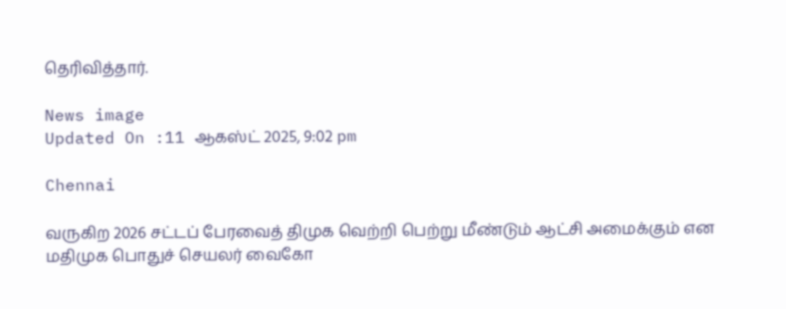தெரிவித்தார்.

News image
Updated On :11 ஆகஸ்ட் 2025, 9:02 pm

Chennai

வருகிற 2026 சட்டப் பேரவைத் திமுக வெற்றி பெற்று மீண்டும் ஆட்சி அமைக்கும் என மதிமுக பொதுச் செயலர் வைகோ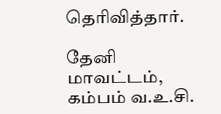தெரிவித்தார்.

தேனி மாவட்டம், கம்பம் வ.உ.சி.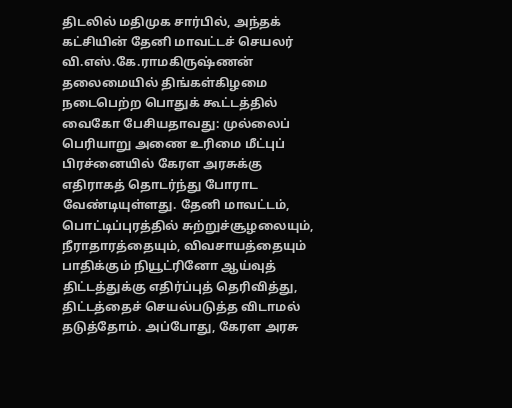திடலில் மதிமுக சார்பில், அந்தக் கட்சியின் தேனி மாவட்டச் செயலர் வி.எஸ்.கே.ராமகிருஷ்ணன் தலைமையில் திங்கள்கிழமை நடைபெற்ற பொதுக் கூட்டத்தில் வைகோ பேசியதாவது: முல்லைப் பெரியாறு அணை உரிமை மீட்புப் பிரச்னையில் கேரள அரசுக்கு எதிராகத் தொடர்ந்து போராட வேண்டியுள்ளது. தேனி மாவட்டம், பொட்டிப்புரத்தில் சுற்றுச்சூழலையும், நீராதாரத்தையும், விவசாயத்தையும் பாதிக்கும் நியூட்ரினோ ஆய்வுத் திட்டத்துக்கு எதிர்ப்புத் தெரிவித்து, திட்டத்தைச் செயல்படுத்த விடாமல் தடுத்தோம். அப்போது, கேரள அரசு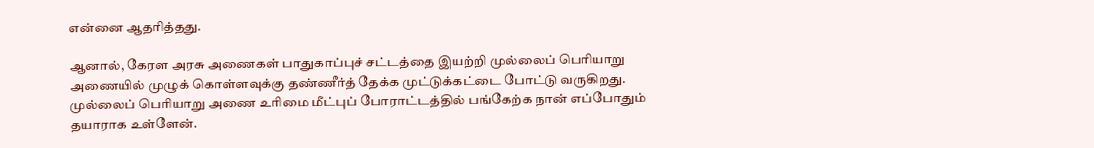என்னை ஆதரித்தது.

ஆனால், கேரள அரசு அணைகள் பாதுகாப்புச் சட்டத்தை இயற்றி முல்லைப் பெரியாறு அணையில் முழுக் கொள்ளவுக்கு தண்ணீர்த் தேக்க முட்டுக்கட்டை போட்டு வருகிறது. முல்லைப் பெரியாறு அணை உரிமை மீட்புப் போராட்டத்தில் பங்கேற்க நான் எப்போதும் தயாராக உள்ளேன்.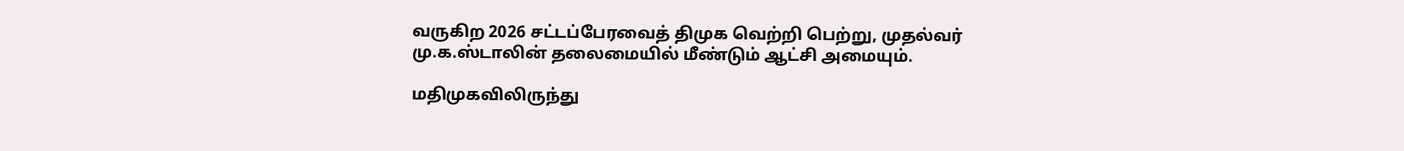வருகிற 2026 சட்டப்பேரவைத் திமுக வெற்றி பெற்று, முதல்வர் மு.க.ஸ்டாலின் தலைமையில் மீண்டும் ஆட்சி அமையும்.

மதிமுகவிலிருந்து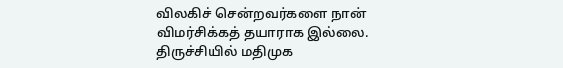விலகிச் சென்றவர்களை நான் விமர்சிக்கத் தயாராக இல்லை. திருச்சியில் மதிமுக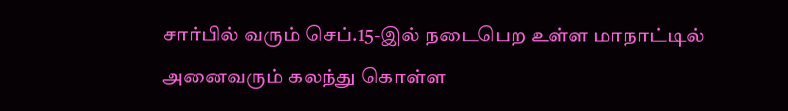சார்பில் வரும் செப்.15-இல் நடைபெற உள்ள மாநாட்டில் அனைவரும் கலந்து கொள்ள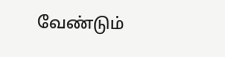வேண்டும்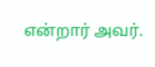என்றார் அவர்.